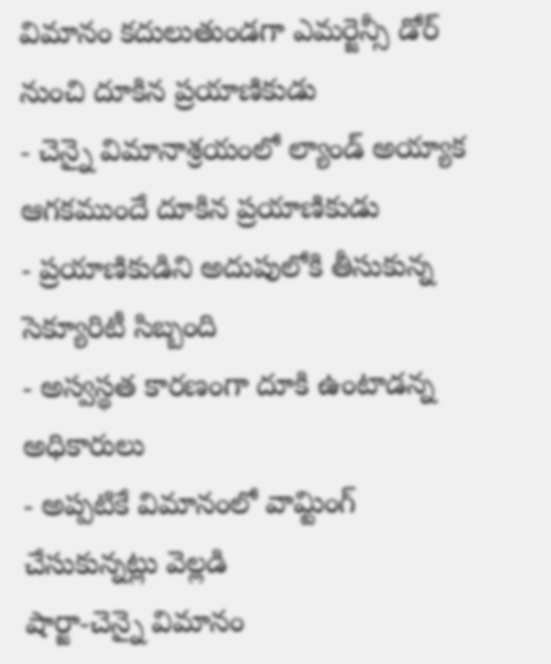విమానం కదులుతుండగా ఎమర్జెన్సీ డోర్ నుంచి దూకిన ప్రయాణికుడు
- చెన్నై విమానాశ్రయంలో ల్యాండ్ అయ్యాక ఆగకముందే దూకిన ప్రయాణికుడు
- ప్రయాణికుడిని అదుపులోకి తీసుకున్న సెక్యూరిటీ సిబ్బంది
- అస్వస్థత కారణంగా దూకి ఉంటాడన్న అధికారులు
- అప్పటికే విమానంలో వామ్టింగ్ చేసుకున్నట్లు వెల్లడి
షార్జా-చెన్నై విమానం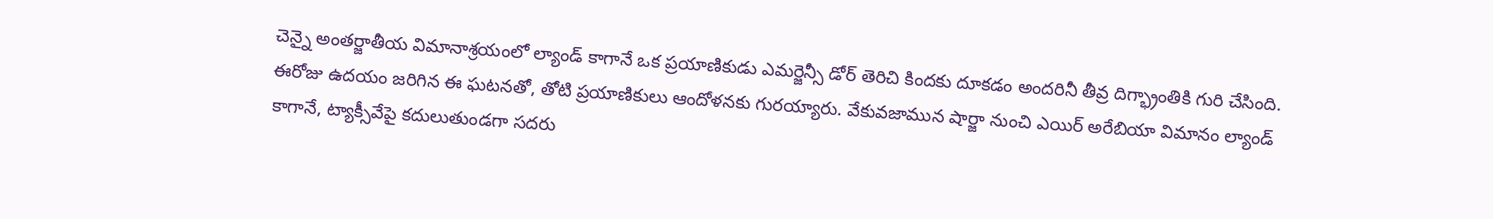చెన్నై అంతర్జాతీయ విమానాశ్రయంలో ల్యాండ్ కాగానే ఒక ప్రయాణికుడు ఎమర్జెన్సీ డోర్ తెరిచి కిందకు దూకడం అందరినీ తీవ్ర దిగ్భ్రాంతికి గురి చేసింది. ఈరోజు ఉదయం జరిగిన ఈ ఘటనతో, తోటి ప్రయాణికులు ఆందోళనకు గురయ్యారు. వేకువజామున షార్జా నుంచి ఎయిర్ అరేబియా విమానం ల్యాండ్ కాగానే, ట్యాక్సీవేపై కదులుతుండగా సదరు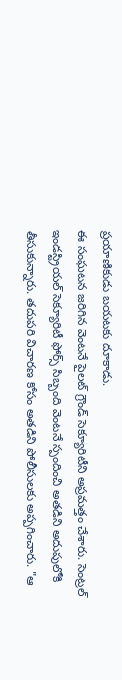ప్రయాణికుడు బయటకు దూకాడు.
ఈ సంఘటన జరిగిన వెంటనే పైలట్ గ్రౌండ్ సెక్యూరిటీని అప్రమత్తం చేశారు. సెంట్రల్ ఇండస్ట్రియల్ సెక్యూరిటీ ఫోర్స్ సిబ్బంది వెంటనే స్పందించి అతడిని అదుపులోకి తీసుకున్నారు. తదుపరి విచారణ కోసం అతడిని పోలీసులకు అప్పగించారు. "ఆ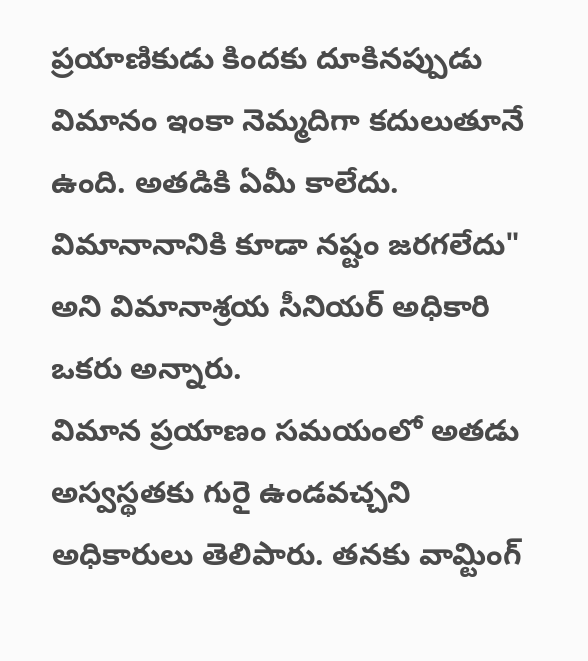ప్రయాణికుడు కిందకు దూకినప్పుడు విమానం ఇంకా నెమ్మదిగా కదులుతూనే ఉంది. అతడికి ఏమీ కాలేదు. విమానానానికి కూడా నష్టం జరగలేదు" అని విమానాశ్రయ సీనియర్ అధికారి ఒకరు అన్నారు.
విమాన ప్రయాణం సమయంలో అతడు అస్వస్థతకు గురై ఉండవచ్చని అధికారులు తెలిపారు. తనకు వామ్టింగ్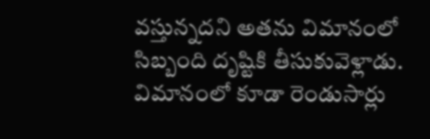వస్తున్నదని అతను విమానంలో సిబ్బంది దృష్టికి తీసుకువెళ్లాడు. విమానంలో కూడా రెండుసార్లు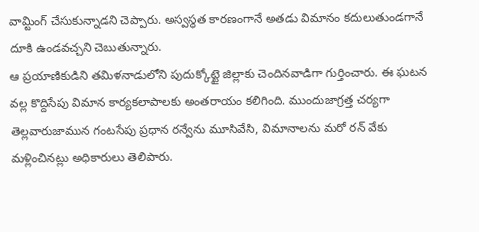వామ్టింగ్ చేసుకున్నాడని చెప్పారు. అస్వస్థత కారణంగానే అతడు విమానం కదులుతుండగానే దూకి ఉండవచ్చని చెబుతున్నారు.
ఆ ప్రయాణికుడిని తమిళనాడులోని పుదుక్కోట్టై జిల్లాకు చెందినవాడిగా గుర్తించారు. ఈ ఘటన వల్ల కొద్దిసేపు విమాన కార్యకలాపాలకు అంతరాయం కలిగింది. ముందుజాగ్రత్త చర్యగా తెల్లవారుజామున గంటసేపు ప్రధాన రన్వేను మూసివేసి, విమానాలను మరో రన్ వేకు మళ్లించినట్లు అధికారులు తెలిపారు.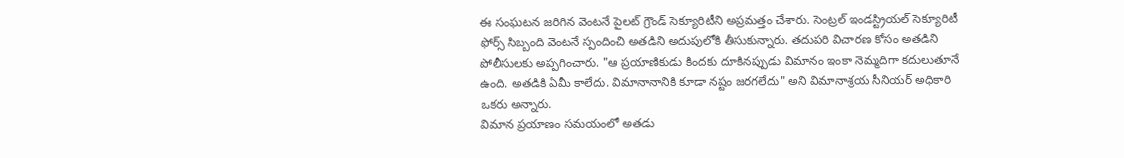ఈ సంఘటన జరిగిన వెంటనే పైలట్ గ్రౌండ్ సెక్యూరిటీని అప్రమత్తం చేశారు. సెంట్రల్ ఇండస్ట్రియల్ సెక్యూరిటీ ఫోర్స్ సిబ్బంది వెంటనే స్పందించి అతడిని అదుపులోకి తీసుకున్నారు. తదుపరి విచారణ కోసం అతడిని పోలీసులకు అప్పగించారు. "ఆ ప్రయాణికుడు కిందకు దూకినప్పుడు విమానం ఇంకా నెమ్మదిగా కదులుతూనే ఉంది. అతడికి ఏమీ కాలేదు. విమానానానికి కూడా నష్టం జరగలేదు" అని విమానాశ్రయ సీనియర్ అధికారి ఒకరు అన్నారు.
విమాన ప్రయాణం సమయంలో అతడు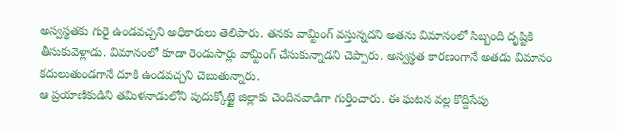అస్వస్థతకు గురై ఉండవచ్చని అధికారులు తెలిపారు. తనకు వామ్టింగ్ వస్తున్నదని అతను విమానంలో సిబ్బంది దృష్టికి తీసుకువెళ్లాడు. విమానంలో కూడా రెండుసార్లు వామ్టింగ్ చేసుకున్నాడని చెప్పారు. అస్వస్థత కారణంగానే అతడు విమానం కదులుతుండగానే దూకి ఉండవచ్చని చెబుతున్నారు.
ఆ ప్రయాణికుడిని తమిళనాడులోని పుదుక్కోట్టై జిల్లాకు చెందినవాడిగా గుర్తించారు. ఈ ఘటన వల్ల కొద్దిసేపు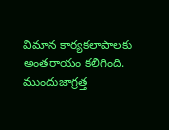విమాన కార్యకలాపాలకు అంతరాయం కలిగింది. ముందుజాగ్రత్త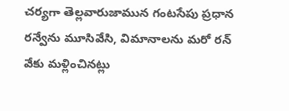చర్యగా తెల్లవారుజామున గంటసేపు ప్రధాన రన్వేను మూసివేసి, విమానాలను మరో రన్ వేకు మళ్లించినట్లు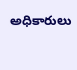అధికారులు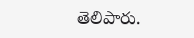తెలిపారు.